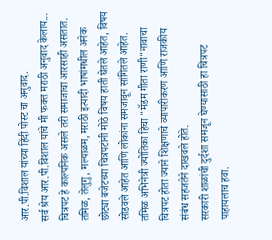आर.पी.विशाल यांच्या हिंदी पोस्ट चा अनुवाद.
सर्व श्रेय आर.पी.विशाल यांचे मी फक्त मराठी अनुवाद केलाय...
चित्रपट हे काल्पनिक असले तरी समाजाचा आरसाही असतात. तमिळ, तेलुगु, मल्याळम, मराठी इत्यादी भाषांमधील अनेक छोट्या बजेटच्या चित्रपटांनी मोठे विषय हाती घेतले आहेत, विषय सोडवले आहेत आणि लोकांना समजावून सांगितले आहेत. तमिळ अभिनेत्री ज्योतिका हिचा "मॅडम गीता राणी"नावाचा चित्रपट होता ज्याने शिक्षणाचे व्यापारीकरण आणि राजकीय संबंध सहजतेने दाखवले होते.
सरकारी शाळांची दुर्दशा समजून घेण्यासाठी हा चित्रपट पाहायलाच हवा.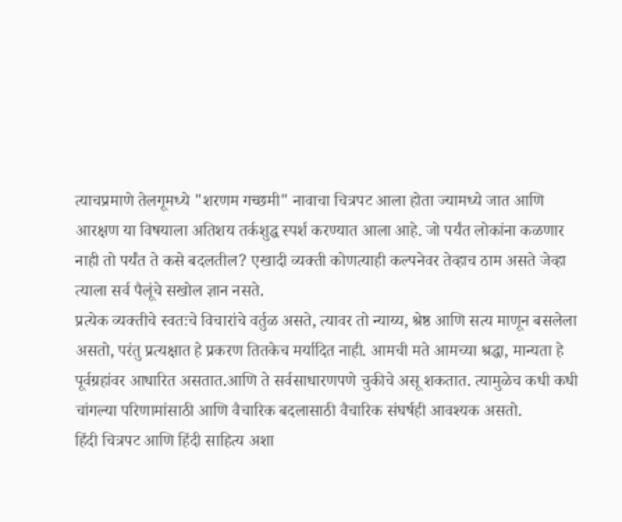त्याचप्रमाणे तेलगूमध्ये "शरणम गच्छमी" नावाचा चित्रपट आला होता ज्यामध्ये जात आणि आरक्षण या विषयाला अतिशय तर्कशुद्ध स्पर्श करण्यात आला आहे. जो पर्यंत लोकांना कळणार नाही तो पर्यंत ते कसे बदलतील? एखादी व्यक्ती कोणत्याही कल्पनेवर तेव्हाच ठाम असते जेव्हा त्याला सर्व पैलूंचे सखोल ज्ञान नसते.
प्रत्येक व्यक्तीचे स्वतःचे विचारांचे वर्तुळ असते, त्यावर तो न्याय्य, श्रेष्ठ आणि सत्य माणून बसलेला असतो, परंतु प्रत्यक्षात हे प्रकरण तितकेच मर्यादित नाही. आमची मते आमच्या श्रद्धा, मान्यता हे पूर्वग्रहांवर आधारित असतात.आणि ते सर्वसाधारणपणे चुकीचे असू शकतात. त्यामुळेच कधी कधी चांगल्या परिणामांसाठी आणि वैचारिक बदलासाठी वैचारिक संघर्षही आवश्यक असतो.
हिंदी चित्रपट आणि हिंदी साहित्य अशा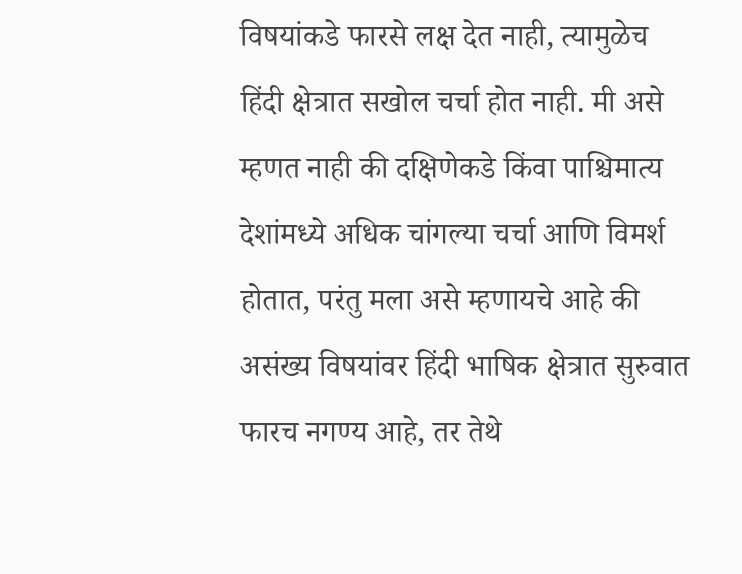विषयांकडे फारसे लक्ष देत नाही, त्यामुळेच हिंदी क्षेत्रात सखोल चर्चा होत नाही. मी असे म्हणत नाही की दक्षिणेकडे किंवा पाश्चिमात्य देशांमध्ये अधिक चांगल्या चर्चा आणि विमर्श होतात, परंतु मला असे म्हणायचे आहे की असंख्य विषयांवर हिंदी भाषिक क्षेत्रात सुरुवात फारच नगण्य आहे, तर तेथे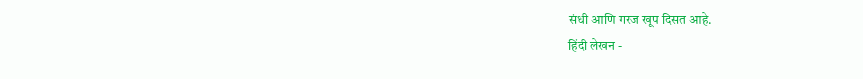संधी आणि गरज खूप दिसत आहे.
हिंदी लेखन -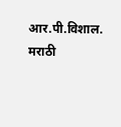आर.पी.विशाल.
मराठी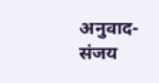अनुवाद- संजय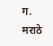ग. मराठे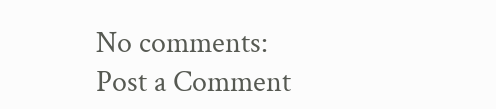No comments:
Post a Comment